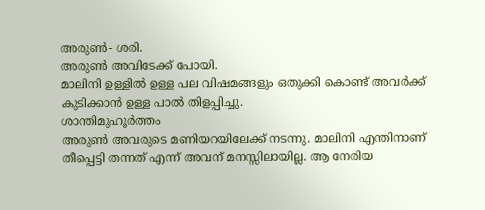അരുൺ- ശരി.
അരുൺ അവിടേക്ക് പോയി.
മാലിനി ഉള്ളിൽ ഉള്ള പല വിഷമങ്ങളും ഒതുക്കി കൊണ്ട് അവർക്ക് കുടിക്കാൻ ഉള്ള പാൽ തിളപ്പിച്ചു.
ശാന്തിമുഹൂർത്തം
അരുൺ അവരുടെ മണിയറയിലേക്ക് നടന്നു. മാലിനി എന്തിനാണ് തീപ്പെട്ടി തന്നത് എന്ന് അവന് മനസ്സിലായില്ല. ആ നേരിയ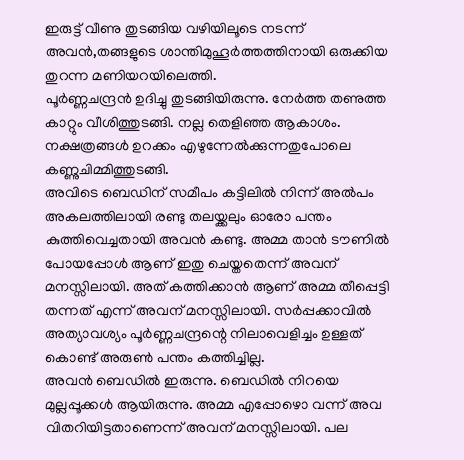ഇരുട്ട് വീണു തുടങ്ങിയ വഴിയിലൂടെ നടന്ന് അവൻ,തങ്ങളുടെ ശാന്തിമുഹൂർത്തത്തിനായി ഒരുക്കിയ തുറന്ന മണിയറയിലെത്തി.
പൂർണ്ണചന്ദ്രൻ ഉദിച്ചു തുടങ്ങിയിരുന്നു. നേർത്ത തണുത്ത കാറ്റും വീശിത്തുടങ്ങി. നല്ല തെളിഞ്ഞ ആകാശം. നക്ഷത്രങ്ങൾ ഉറക്കം എഴുന്നേൽക്കുന്നതുപോലെ കണ്ണുചിമ്മിത്തുടങ്ങി.
അവിടെ ബെഡിന് സമീപം കട്ടിലിൽ നിന്ന് അൽപം അകലത്തിലായി രണ്ടു തലയ്ക്കലും ഓരോ പന്തം കുത്തിവെച്ചതായി അവൻ കണ്ടു. അമ്മ താൻ ടൗണിൽ പോയപ്പോൾ ആണ് ഇതു ചെയ്തതെന്ന് അവന് മനസ്സിലായി. അത് കത്തിക്കാൻ ആണ് അമ്മ തീപ്പെട്ടി തന്നത് എന്ന് അവന് മനസ്സിലായി. സർപ്പക്കാവിൽ അത്യാവശ്യം പൂർണ്ണചന്ദ്രന്റെ നിലാവെളിച്ചം ഉള്ളത് കൊണ്ട് അരുൺ പന്തം കത്തിച്ചില്ല.
അവൻ ബെഡിൽ ഇരുന്നു. ബെഡിൽ നിറയെ മുല്ലപ്പൂക്കൾ ആയിരുന്നു. അമ്മ എപ്പോഴൊ വന്ന് അവ വിതറിയിട്ടതാണെന്ന് അവന് മനസ്സിലായി. പല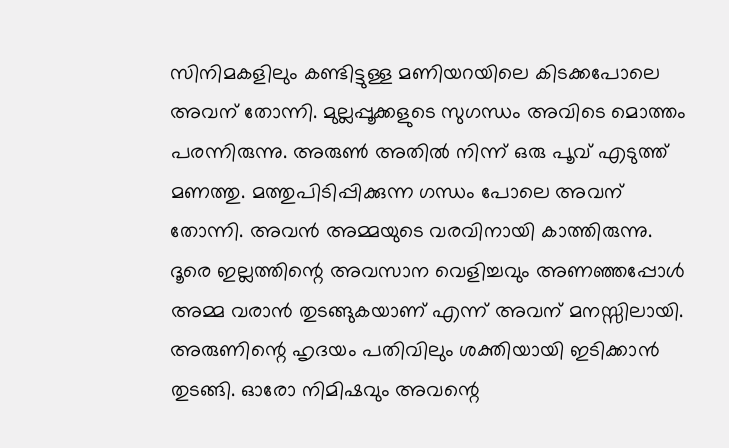സിനിമകളിലും കണ്ടിട്ടുള്ള മണിയറയിലെ കിടക്കപോലെ അവന് തോന്നി. മുല്ലപ്പൂക്കളുടെ സുഗന്ധം അവിടെ മൊത്തം പരന്നിരുന്നു. അരുൺ അതിൽ നിന്ന് ഒരു പൂവ് എടുത്ത് മണത്തു. മത്തുപിടിപ്പിക്കുന്ന ഗന്ധം പോലെ അവന് തോന്നി. അവൻ അമ്മയുടെ വരവിനായി കാത്തിരുന്നു.
ദൂരെ ഇല്ലത്തിന്റെ അവസാന വെളിച്ചവും അണഞ്ഞപ്പോൾ അമ്മ വരാൻ തുടങ്ങുകയാണ് എന്ന് അവന് മനസ്സിലായി.
അരുണിന്റെ ഹൃദയം പതിവിലും ശക്തിയായി ഇടിക്കാൻ തുടങ്ങി. ഓരോ നിമിഷവും അവന്റെ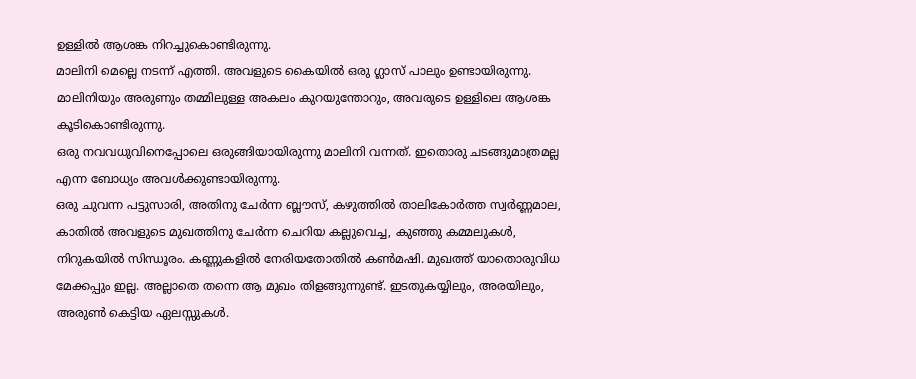ഉള്ളിൽ ആശങ്ക നിറച്ചുകൊണ്ടിരുന്നു.
മാലിനി മെല്ലെ നടന്ന് എത്തി. അവളുടെ കൈയിൽ ഒരു ഗ്ലാസ് പാലും ഉണ്ടായിരുന്നു.
മാലിനിയും അരുണും തമ്മിലുള്ള അകലം കുറയുന്തോറും, അവരുടെ ഉള്ളിലെ ആശങ്ക കൂടികൊണ്ടിരുന്നു.
ഒരു നവവധുവിനെപ്പോലെ ഒരുങ്ങിയായിരുന്നു മാലിനി വന്നത്. ഇതൊരു ചടങ്ങുമാത്രമല്ല എന്ന ബോധ്യം അവൾക്കുണ്ടായിരുന്നു.
ഒരു ചുവന്ന പട്ടുസാരി, അതിനു ചേർന്ന ബ്ലൗസ്, കഴുത്തിൽ താലികോർത്ത സ്വർണ്ണമാല, കാതിൽ അവളുടെ മുഖത്തിനു ചേർന്ന ചെറിയ കല്ലുവെച്ച, കുഞ്ഞു കമ്മലുകൾ, നിറുകയിൽ സിന്ധൂരം. കണ്ണുകളിൽ നേരിയതോതിൽ കൺമഷി. മുഖത്ത് യാതൊരുവിധ മേക്കപ്പും ഇല്ല. അല്ലാതെ തന്നെ ആ മുഖം തിളങ്ങുന്നുണ്ട്. ഇടതുകയ്യിലും, അരയിലും, അരുൺ കെട്ടിയ ഏലസ്സുകൾ.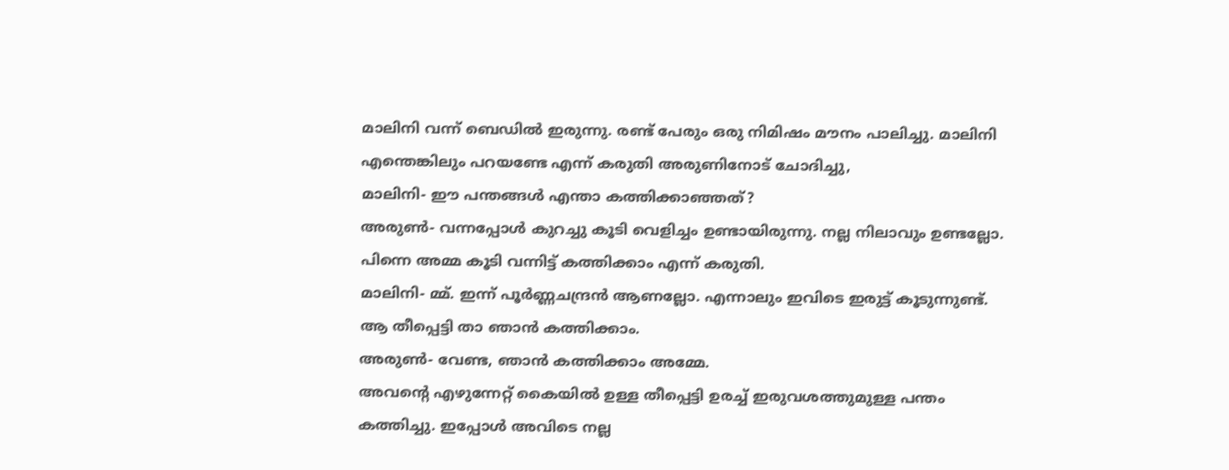മാലിനി വന്ന് ബെഡിൽ ഇരുന്നു. രണ്ട് പേരും ഒരു നിമിഷം മൗനം പാലിച്ചു. മാലിനി എന്തെങ്കിലും പറയണ്ടേ എന്ന് കരുതി അരുണിനോട് ചോദിച്ചു,
മാലിനി- ഈ പന്തങ്ങൾ എന്താ കത്തിക്കാഞ്ഞത്?
അരുൺ- വന്നപ്പോൾ കുറച്ചു കൂടി വെളിച്ചം ഉണ്ടായിരുന്നു. നല്ല നിലാവും ഉണ്ടല്ലോ. പിന്നെ അമ്മ കൂടി വന്നിട്ട് കത്തിക്കാം എന്ന് കരുതി.
മാലിനി- മ്മ്. ഇന്ന് പൂർണ്ണചന്ദ്രൻ ആണല്ലോ. എന്നാലും ഇവിടെ ഇരുട്ട് കൂടുന്നുണ്ട്. ആ തീപ്പെട്ടി താ ഞാൻ കത്തിക്കാം.
അരുൺ- വേണ്ട, ഞാൻ കത്തിക്കാം അമ്മേ.
അവന്റെ എഴുന്നേറ്റ് കൈയിൽ ഉള്ള തീപ്പെട്ടി ഉരച്ച് ഇരുവശത്തുമുള്ള പന്തം കത്തിച്ചു. ഇപ്പോൾ അവിടെ നല്ല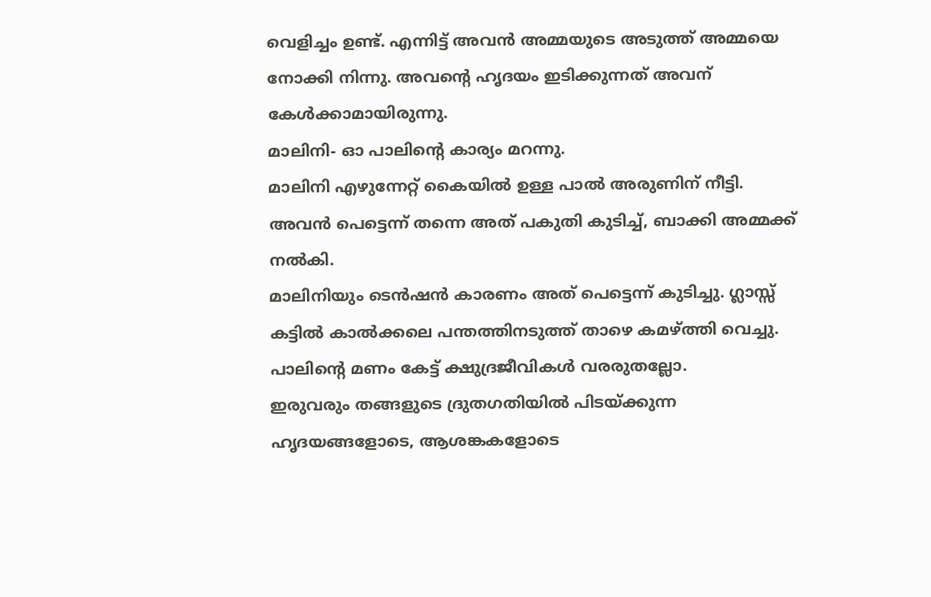വെളിച്ചം ഉണ്ട്. എന്നിട്ട് അവൻ അമ്മയുടെ അടുത്ത് അമ്മയെ നോക്കി നിന്നു. അവന്റെ ഹൃദയം ഇടിക്കുന്നത് അവന് കേൾക്കാമായിരുന്നു.
മാലിനി- ഓ പാലിന്റെ കാര്യം മറന്നു.
മാലിനി എഴുന്നേറ്റ് കൈയിൽ ഉള്ള പാൽ അരുണിന് നീട്ടി.
അവൻ പെട്ടെന്ന് തന്നെ അത് പകുതി കുടിച്ച്, ബാക്കി അമ്മക്ക് നൽകി.
മാലിനിയും ടെൻഷൻ കാരണം അത് പെട്ടെന്ന് കുടിച്ചു. ഗ്ലാസ്സ് കട്ടിൽ കാൽക്കലെ പന്തത്തിനടുത്ത് താഴെ കമഴ്ത്തി വെച്ചു. പാലിന്റെ മണം കേട്ട് ക്ഷുദ്രജീവികൾ വരരുതല്ലോ.
ഇരുവരും തങ്ങളുടെ ദ്രുതഗതിയിൽ പിടയ്ക്കുന്ന ഹൃദയങ്ങളോടെ, ആശങ്കകളോടെ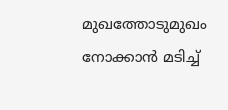മുഖത്തോടുമുഖം നോക്കാൻ മടിച്ച്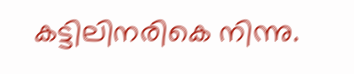കട്ടിലിനരികെ നിന്നു.